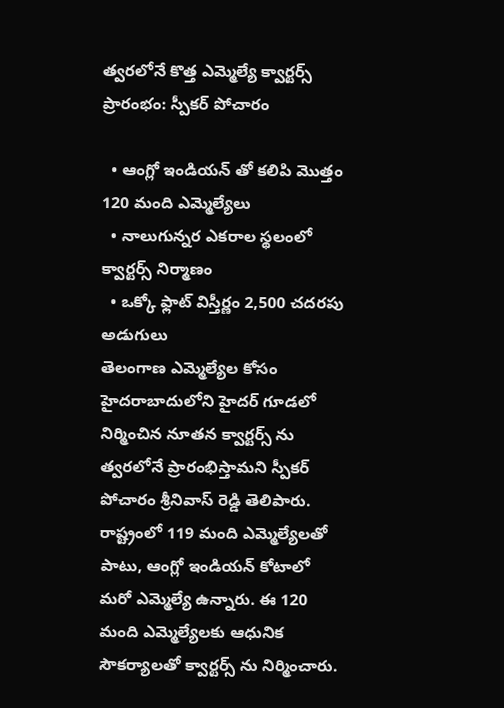త్వరలోనే కొత్త ఎమ్మెల్యే క్వార్టర్స్ ప్రారంభం: స్పీకర్ పోచారం

  • ఆంగ్లో ఇండియన్ తో కలిపి మొత్తం 120 మంది ఎమ్మెల్యేలు
  • నాలుగున్నర ఎకరాల స్థలంలో క్వార్టర్స్ నిర్మాణం
  • ఒక్కో ఫ్లాట్ విస్తీర్ణం 2,500 చదరపు అడుగులు
తెలంగాణ ఎమ్మెల్యేల కోసం హైదరాబాదులోని హైదర్ గూడలో నిర్మించిన నూతన క్వార్టర్స్ ను త్వరలోనే ప్రారంభిస్తామని స్పీకర్ పోచారం శ్రీనివాస్ రెడ్డి తెలిపారు. రాష్ట్రంలో 119 మంది ఎమ్మెల్యేలతో పాటు, ఆంగ్లో ఇండియన్ కోటాలో మరో ఎమ్మెల్యే ఉన్నారు. ఈ 120 మంది ఎమ్మెల్యేలకు ఆధునిక సౌకర్యాలతో క్వార్టర్స్ ను నిర్మించారు.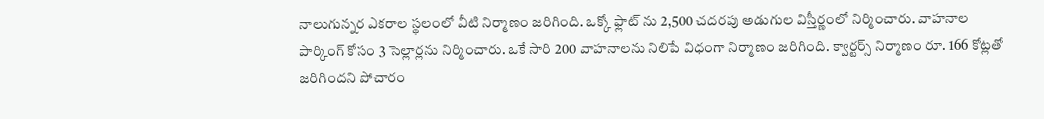నాలుగున్నర ఎకరాల స్థలంలో వీటి నిర్మాణం జరిగింది. ఒక్కో ఫ్లాట్ ను 2,500 చదరపు అడుగుల విస్తీర్ణంలో నిర్మించారు. వాహనాల పార్కింగ్ కోసం 3 సెల్లార్లను నిర్మించారు. ఒకే సారి 200 వాహనాలను నిలిపే విధంగా నిర్మాణం జరిగింది. క్వార్టర్స్ నిర్మాణం రూ. 166 కోట్లతో జరిగిందని పోచారం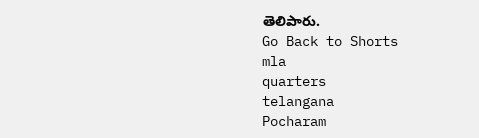తెలిపారు.
Go Back to Shorts
mla
quarters
telangana
Pocharam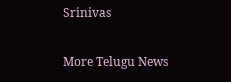Srinivas

More Telugu News